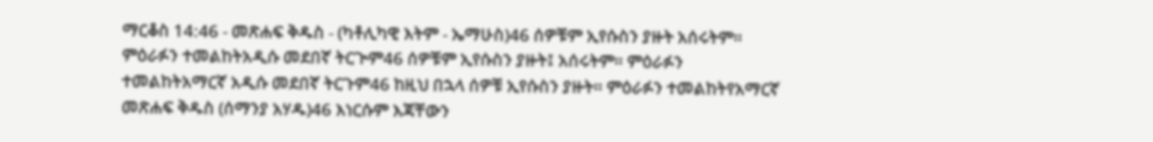ማርቆስ 14:46 - መጽሐፍ ቅዱስ - (ካቶሊካዊ እትም - ኤማሁስ)46 ሰዎቹም ኢየሱስን ያዙት አሰሩትም። ምዕራፉን ተመልከትአዲሱ መደበኛ ትርጒም46 ሰዎቹም ኢየሱስን ያዙት፤ አሰሩትም። ምዕራፉን ተመልከትአማርኛ አዲሱ መደበኛ ትርጉም46 ከዚህ በኋላ ሰዎቹ ኢየሱስን ያዙት። ምዕራፉን ተመልከትየአማርኛ መጽሐፍ ቅዱስ (ሰማንያ አሃዱ)46 እነርሱም እጃቸውን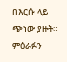በእርሱ ላይ ጭነው ያዙት። ምዕራፉን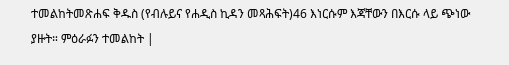ተመልከትመጽሐፍ ቅዱስ (የብሉይና የሐዲስ ኪዳን መጻሕፍት)46 እነርሱም እጃቸውን በእርሱ ላይ ጭነው ያዙት። ምዕራፉን ተመልከት |